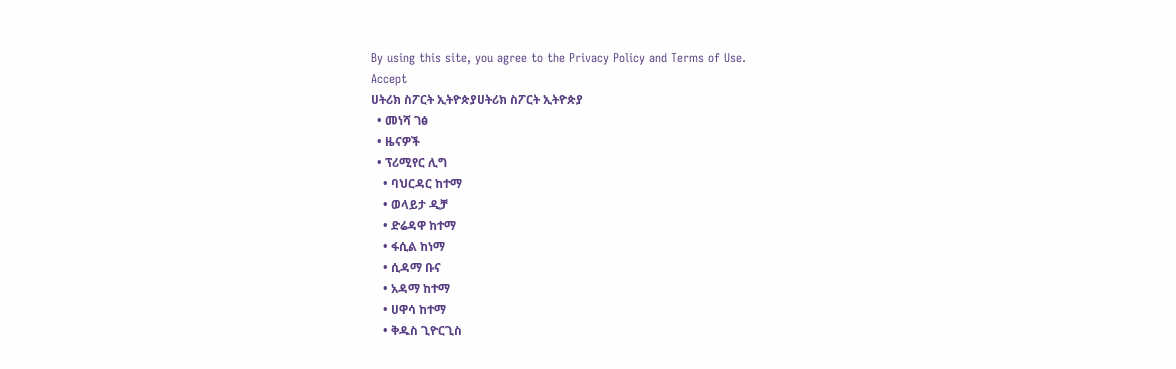By using this site, you agree to the Privacy Policy and Terms of Use.
Accept
ሀትሪክ ስፖርት ኢትዮጵያሀትሪክ ስፖርት ኢትዮጵያ
  • መነሻ ገፅ
  • ዜናዎች
  • ፕሪሚየር ሊግ
    • ባህርዳር ከተማ
    • ወላይታ ዲቻ
    • ድሬዳዋ ከተማ
    • ፋሲል ከነማ
    • ሲዳማ ቡና
    • አዳማ ከተማ
    • ሀዋሳ ከተማ
    • ቅዱስ ጊዮርጊስ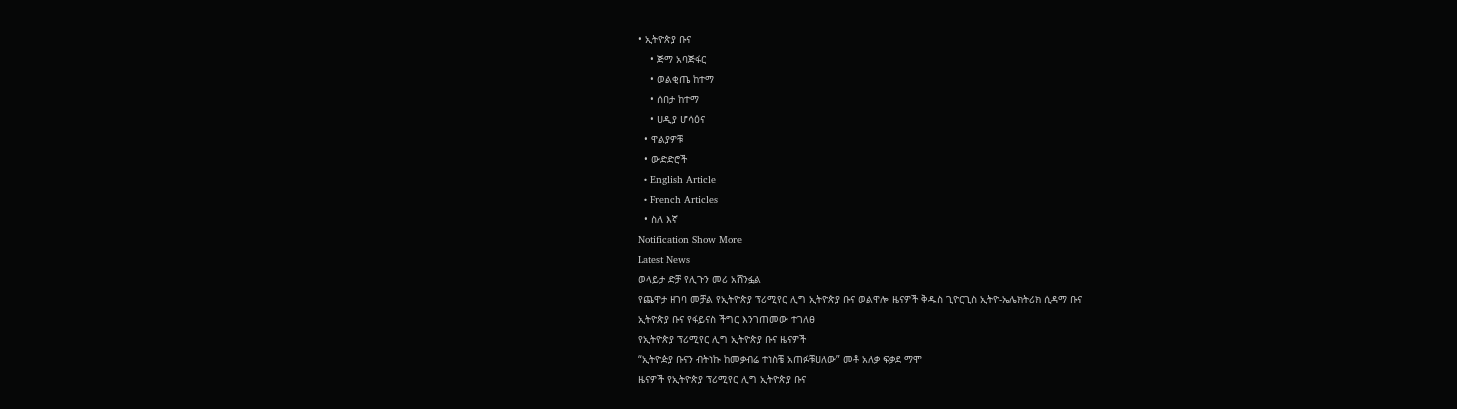• ኢትዮጵያ ቡና
    • ጅማ አባጅፋር
    • ወልቂጤ ከተማ
    • ሰበታ ከተማ
    • ሀዲያ ሆሳዕና
  • ዋልያዎቹ
  • ውድድሮች
  • English Article
  • French Articles
  • ስለ እኛ
Notification Show More
Latest News
ወላይታ ድቻ የሊጉን መሪ አሸንፏል
የጨዋታ ዘገባ መቻል የኢትዮጵያ ፕሪሚየር ሊግ ኢትዮጵያ ቡና ወልዋሎ ዜናዎች ቅዱስ ጊዮርጊስ ኢትዮ-ኤሌክትሪክ ሲዳማ ቡና
ኢትዮጵያ ቡና የፋይናስ ችግር እንገጠመው ተገለፀ
የኢትዮጵያ ፕሪሚየር ሊግ ኢትዮጵያ ቡና ዜናዎች
“ኢትዮዽያ ቡናን ብትነኩ ከመቃብሬ ተነስቼ አጠፉቹሀለው” መቶ አለቃ ፍቃደ ማሞ
ዜናዎች የኢትዮጵያ ፕሪሚየር ሊግ ኢትዮጵያ ቡና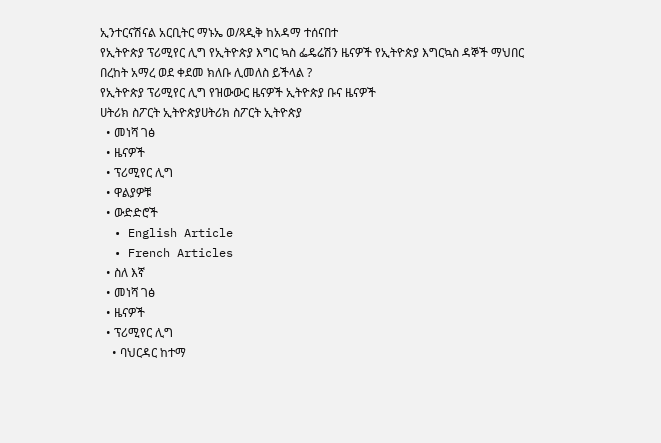ኢንተርናሽናል አርቢትር ማኑኤ ወ/ጻዲቅ ከአዳማ ተሰናበተ
የኢትዮጵያ ፕሪሚየር ሊግ የኢትዮጵያ እግር ኳስ ፌዴሬሽን ዜናዎች የኢትዮጵያ እግርኳስ ዳኞች ማህበር
በረከት አማረ ወደ ቀደመ ክለቡ ሊመለስ ይችላል ?
የኢትዮጵያ ፕሪሚየር ሊግ የዝውውር ዜናዎች ኢትዮጵያ ቡና ዜናዎች
ሀትሪክ ስፖርት ኢትዮጵያሀትሪክ ስፖርት ኢትዮጵያ
  • መነሻ ገፅ
  • ዜናዎች
  • ፕሪሚየር ሊግ
  • ዋልያዎቹ
  • ውድድሮች
  • English Article
  • French Articles
  • ስለ እኛ
  • መነሻ ገፅ
  • ዜናዎች
  • ፕሪሚየር ሊግ
    • ባህርዳር ከተማ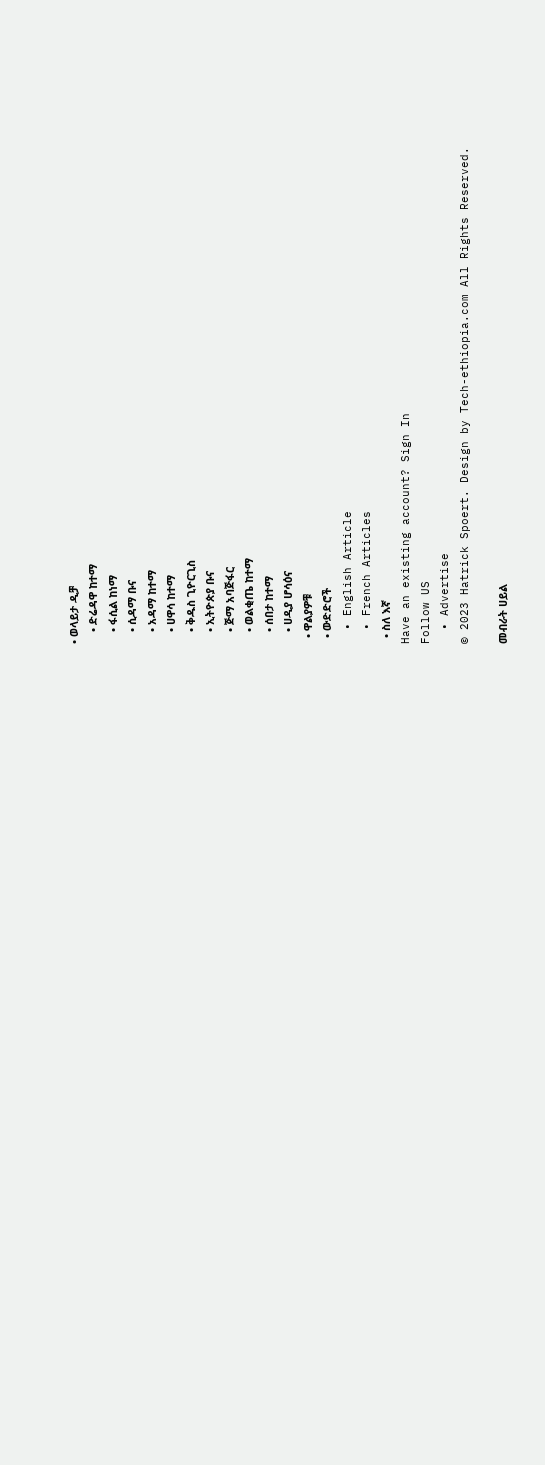• ወላይታ ዲቻ
    • ድሬዳዋ ከተማ
    • ፋሲል ከነማ
    • ሲዳማ ቡና
    • አዳማ ከተማ
    • ሀዋሳ ከተማ
    • ቅዱስ ጊዮርጊስ
    • ኢትዮጵያ ቡና
    • ጅማ አባጅፋር
    • ወልቂጤ ከተማ
    • ሰበታ ከተማ
    • ሀዲያ ሆሳዕና
  • ዋልያዎቹ
  • ውድድሮች
  • English Article
  • French Articles
  • ስለ እኛ
Have an existing account? Sign In
Follow US
  • Advertise
© 2023 Hatrick Spoert. Design by Tech-ethiopia.com All Rights Reserved.

መብራት ሀይል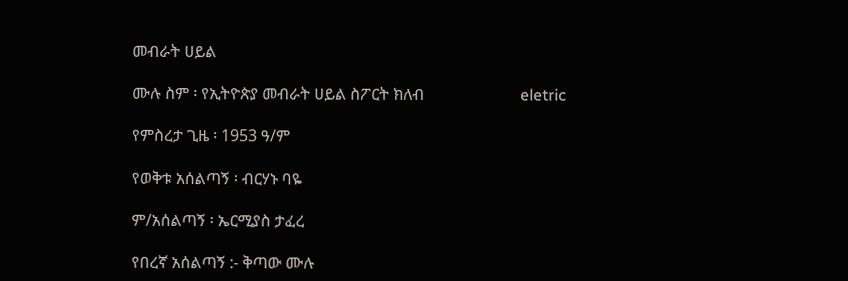መብራት ሀይል

ሙሉ ስም ፡ የኢትዮጵያ መብራት ሀይል ስፖርት ክለብ                        eletric

የምስረታ ጊዜ ፡ 1953 ዓ/ም

የወቅቱ አሰልጣኝ ፡ ብርሃኑ ባዬ

ም/አሰልጣኝ ፡ ኤርሚያስ ታፈረ

የበረኛ አሰልጣኝ :- ቅጣው ሙሉ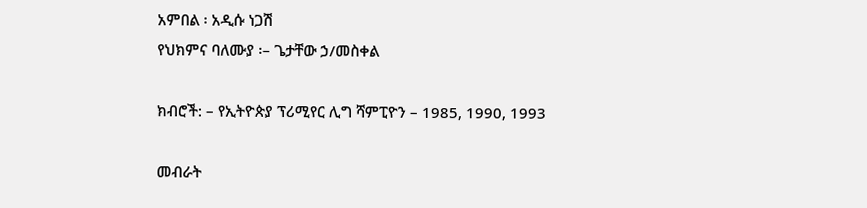አምበል ፡ አዲሱ ነጋሽ
የህክምና ባለሙያ ፡– ጌታቸው ኃ/መስቀል

ክብሮች: – የኢትዮጵያ ፕሪሚየር ሊግ ሻምፒዮን – 1985, 1990, 1993

መብራት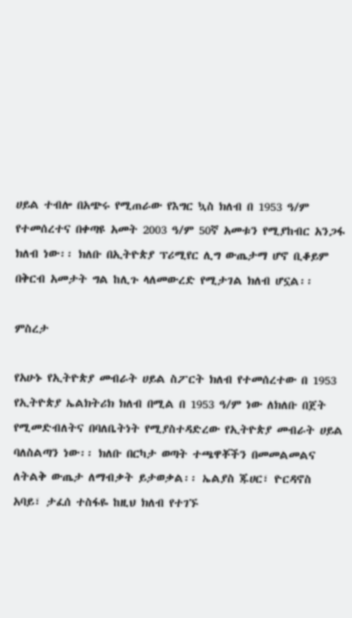ሀይል ተብሎ በአጭሩ የሚጠራው የእግር ኳስ ክለብ በ 1953 ዓ/ም የተመሰረተና በቀጣዩ አመት 2003 ዓ/ም 50ኛ አመቱን የሚያከብር አንጋፋ ክለብ ነው፡፡ ክለቡ በኢትዮጵያ ፕሪሚየር ሊግ ውጤታማ ሆኖ ቢቆይም በቅርብ አመታት ግል ከሊጉ ላለመውረድ የሚታገል ክለብ ሆኗል፡፡

ምስረታ

የአሁኑ የኢትዮጵያ መብራት ሀይል ስፖርት ክለብ የተመሰረተው በ 1953 የኢትዮጵያ ኤልክትሪክ ክለብ በሚል በ 1953 ዓ/ም ነው ለክለቡ በጀት የሚመድብለትና በባለቤትነት የሚያስተዳድረው የኢትዮጵያ መብራት ሀይል ባለስልጣን ነው፡፡ ክለቡ በርካታ ወጣት ተጫዋቾችን በመመልመልና ለትልቅ ውጤታ ለማብቃት ይታወቃል፡፡ ኤልያስ ጁሀር፣ ዮርዳኖስ አባይ፣ ታፈሰ ተስፋዬ ከዚህ ክለብ የተገኙ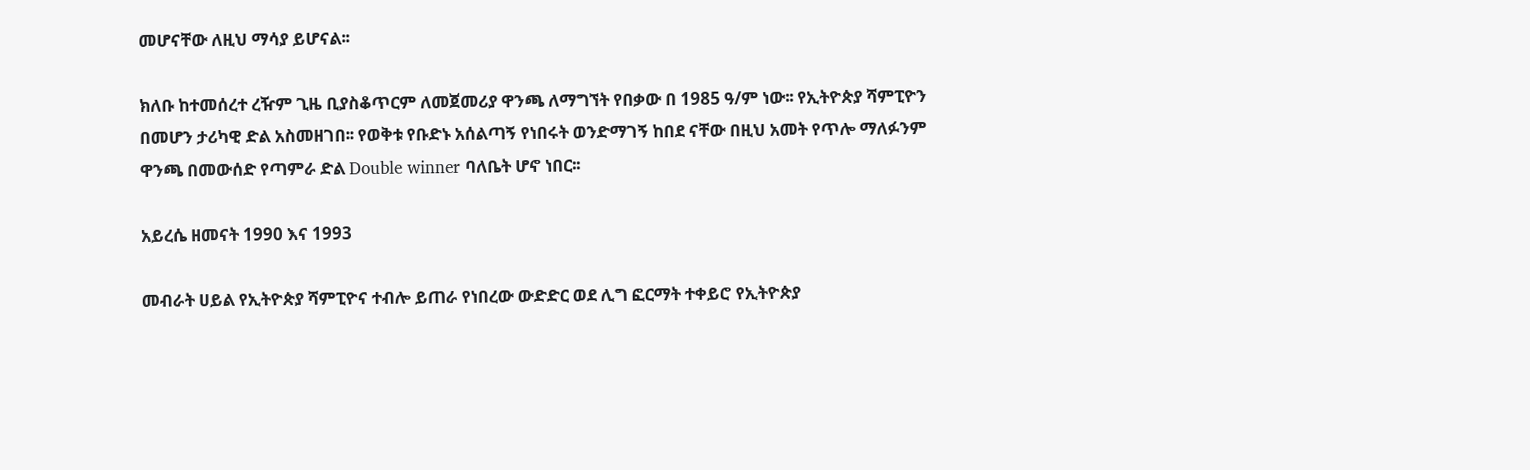መሆናቸው ለዚህ ማሳያ ይሆናል፡፡

ክለቡ ከተመሰረተ ረዥም ጊዜ ቢያስቆጥርም ለመጀመሪያ ዋንጫ ለማግኘት የበቃው በ 1985 ዓ/ም ነው፡፡ የኢትዮጵያ ሻምፒዮን በመሆን ታሪካዊ ድል አስመዘገበ፡፡ የወቅቱ የቡድኑ አሰልጣኝ የነበሩት ወንድማገኝ ከበደ ናቸው በዚህ አመት የጥሎ ማለፉንም ዋንጫ በመውሰድ የጣምራ ድል Double winner ባለቤት ሆኖ ነበር፡፡

አይረሴ ዘመናት 1990 እና 1993

መብራት ሀይል የኢትዮጵያ ሻምፒዮና ተብሎ ይጠራ የነበረው ውድድር ወደ ሊግ ፎርማት ተቀይሮ የኢትዮጵያ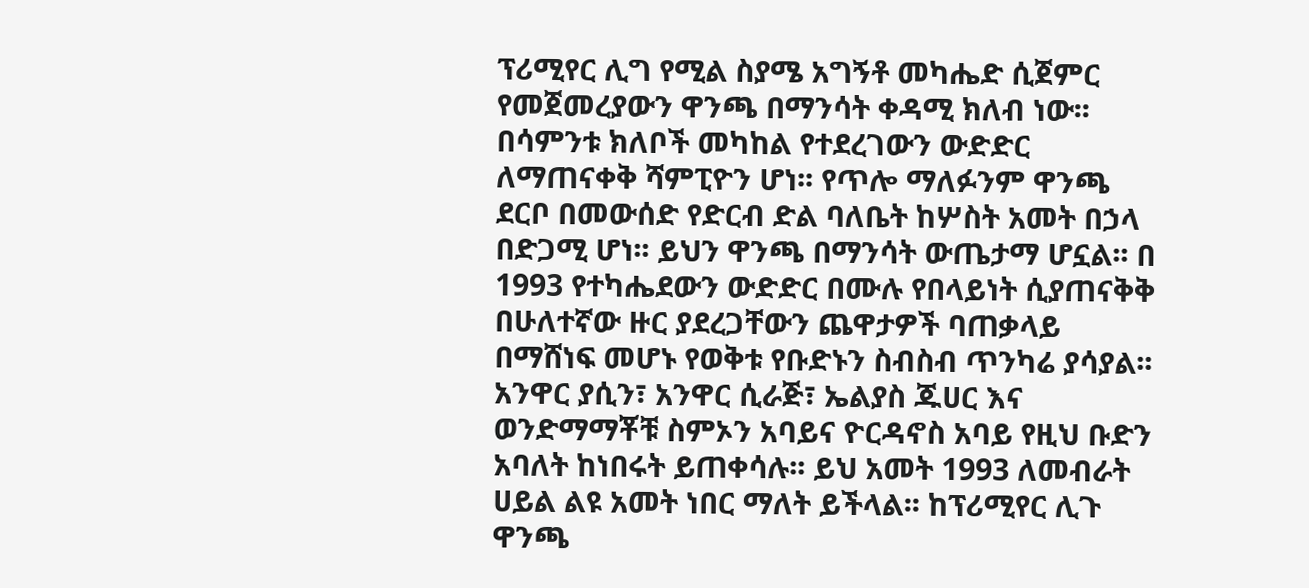ፕሪሚየር ሊግ የሚል ስያሜ አግኝቶ መካሔድ ሲጀምር የመጀመረያውን ዋንጫ በማንሳት ቀዳሚ ክለብ ነው፡፡ በሳምንቱ ክለቦች መካከል የተደረገውን ውድድር ለማጠናቀቅ ሻምፒዮን ሆነ፡፡ የጥሎ ማለፉንም ዋንጫ ደርቦ በመውሰድ የድርብ ድል ባለቤት ከሦስት አመት በኃላ በድጋሚ ሆነ፡፡ ይህን ዋንጫ በማንሳት ውጤታማ ሆኗል፡፡ በ 1993 የተካሔደውን ውድድር በሙሉ የበላይነት ሲያጠናቅቅ በሁለተኛው ዙር ያደረጋቸውን ጨዋታዎች ባጠቃላይ በማሸነፍ መሆኑ የወቅቱ የቡድኑን ስብስብ ጥንካሬ ያሳያል፡፡ አንዋር ያሲን፣ አንዋር ሲራጅ፣ ኤልያስ ጁሀር እና ወንድማማቾቹ ስምኦን አባይና ዮርዳኖስ አባይ የዚህ ቡድን አባለት ከነበሩት ይጠቀሳሉ፡፡ ይህ አመት 1993 ለመብራት ሀይል ልዩ አመት ነበር ማለት ይችላል፡፡ ከፕሪሚየር ሊጉ ዋንጫ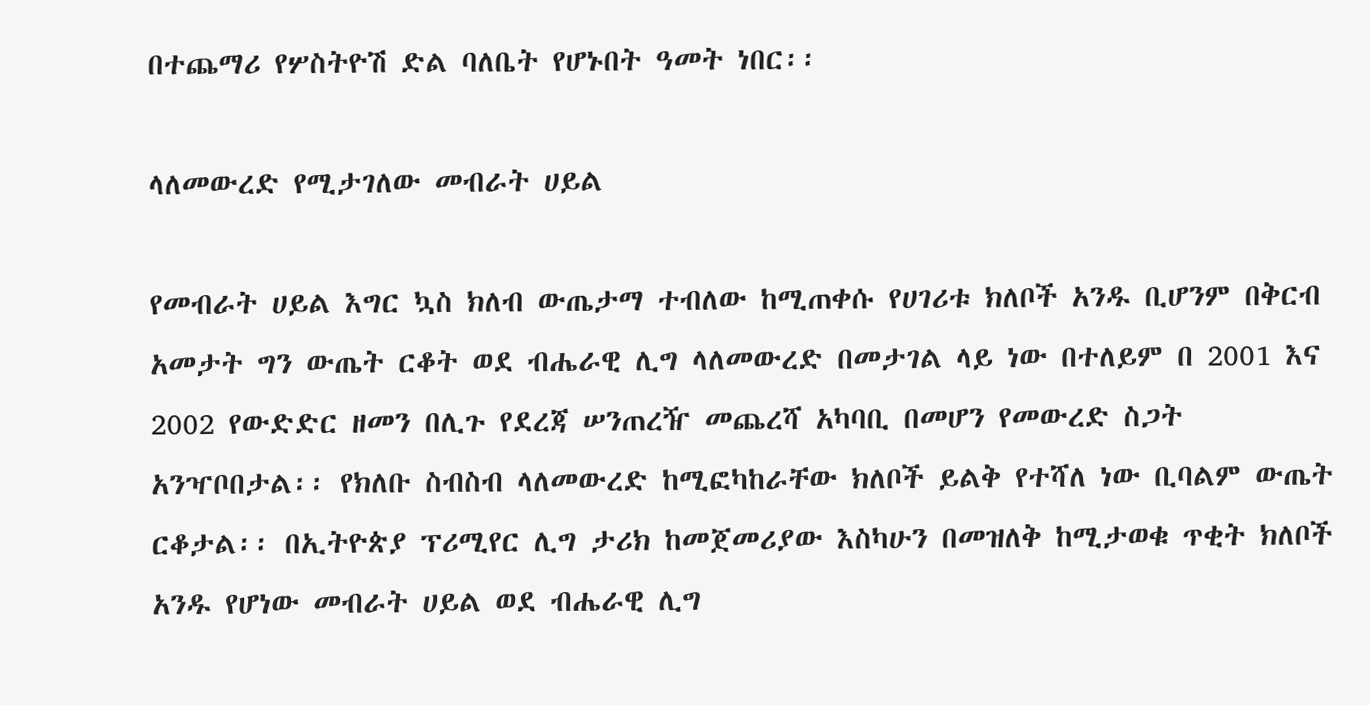በተጨማሪ የሦስትዮሽ ድል ባለቤት የሆኑበት ዓመት ነበር፡፡

ላለመውረድ የሚታገለው መብራት ሀይል

የመብራት ሀይል እግር ኳስ ክለብ ውጤታማ ተብለው ከሚጠቀሱ የሀገሪቱ ክለቦች አንዱ ቢሆንም በቅርብ አመታት ግን ውጤት ርቆት ወደ ብሔራዊ ሊግ ላለመውረድ በመታገል ላይ ነው በተለይም በ 2001 እና 2002 የውድድር ዘመን በሊጉ የደረጃ ሠንጠረዥ መጨረሻ አካባቢ በመሆን የመውረድ ስጋት አንዣቦበታል፡፡ የክለቡ ስብስብ ላለመውረድ ከሚፎካከራቸው ክለቦች ይልቅ የተሻለ ነው ቢባልም ውጤት ርቆታል፡፡ በኢትዮጵያ ፕሪሚየር ሊግ ታሪክ ከመጀመሪያው እስካሁን በመዝለቅ ከሚታወቁ ጥቂት ክለቦች አንዱ የሆነው መብራት ሀይል ወደ ብሔራዊ ሊግ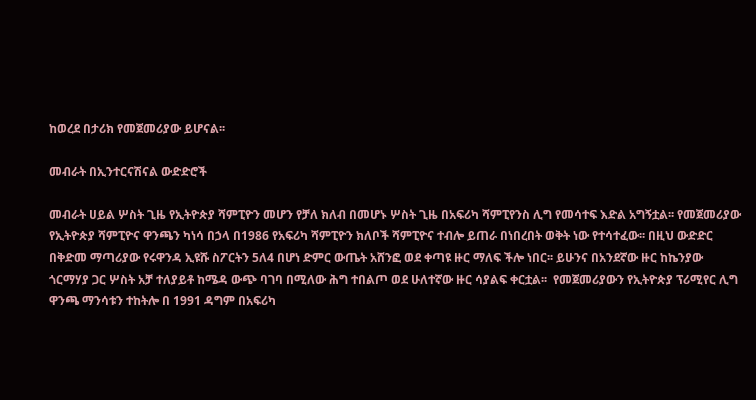ከወረደ በታሪክ የመጀመሪያው ይሆናል፡፡

መብራት በኢንተርናሽናል ውድድሮች

መብራት ሀይል ሦስት ጊዜ የኢትዮጵያ ሻምፒዮን መሆን የቻለ ክለብ በመሆኑ ሦስት ጊዜ በአፍሪካ ሻምፒየንስ ሊግ የመሳተፍ እድል አግኝቷል፡፡ የመጀመሪያው የኢትዮጵያ ሻምፒዮና ዋንጫን ካነሳ በኃላ በ1986 የአፍሪካ ሻምፒዮን ክለቦች ሻምፒዮና ተብሎ ይጠራ በነበረበት ወቅት ነው የተሳተፈው፡፡ በዚህ ውድድር በቅድመ ማጣሪያው የሩዋንዳ ኢዩሹ ስፖርትን 5ለ4 በሆነ ድምር ውጤት አሸንፎ ወደ ቀጣዩ ዙር ማለፍ ችሎ ነበር፡፡ ይሁንና በአንደኛው ዙር ከኬንያው ጎርማሃያ ጋር ሦስት አቻ ተለያይቶ ከሜዳ ውጭ ባገባ በሚለው ሕግ ተበልጦ ወደ ሁለተኛው ዙር ሳያልፍ ቀርቷል፡፡  የመጀመሪያውን የኢትዮጵያ ፕሪሚየር ሊግ ዋንጫ ማንሳቱን ተከትሎ በ 1991 ዳግም በአፍሪካ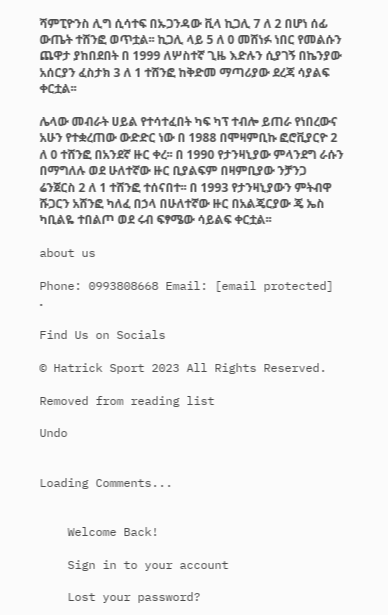ሻምፒዮንስ ሊግ ሲሳተፍ በኡጋንዳው ቪላ ኪጋሊ 7 ለ 2 በሆነ ሰፊ ውጤት ተሸንፎ ወጥቷል፡፡ ኪጋሊ ላይ 5 ለ 0 መሸነፉ ነበር የመልሱን ጨዋታ ያከበደበት በ 1999 ለሦስተኛ ጊዜ እድሉን ሲያገኝ በኬንያው አሰርያን ፈስታክ 3 ለ 1 ተሸንፎ ከቅድመ ማጣሪያው ደረጃ ሳያልፍ ቀርቷል፡፡

ሌላው መብራት ሀይል የተሳተፈበት ካፍ ካፕ ተብሎ ይጠራ የነበረውና አሁን የተቋረጠው ውድድር ነው በ 1988 በሞዛምቢኩ ፎሮቪያርዮ 2 ለ 0 ተሸንፎ በአንደኛ ዙር ቀረ፡፡ በ 1990 የታንዛኒያው ምላንደግ ራሱን በማግለሉ ወደ ሁለተኛው ዙር ቢያልፍም በዛምቢያው ንቻንጋ ሬንጀርስ 2 ለ 1 ተሸንፎ ተሰናበተ፡፡ በ 1993 የታንዛኒያውን ምትብዋ ሹጋርን አሸንፎ ካለፈ በኃላ በሁለተኛው ዙር በአልጄርያው ጄ ኤስ ካቢልዬ ተበልጦ ወደ ሩብ ፍፃሜው ሳይልፍ ቀርቷል፡፡

about us

Phone: 0993808668 Email: [email protected] .

Find Us on Socials

© Hatrick Sport 2023 All Rights Reserved.

Removed from reading list

Undo


Loading Comments...


    Welcome Back!

    Sign in to your account

    Lost your password?